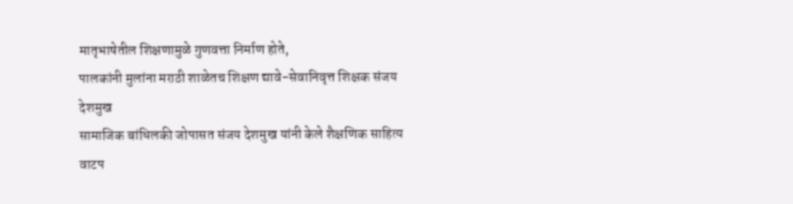मातृभाषेतील शिक्षणामुळे गुणवत्ता निर्माण होते,
पालकांनी मुलांना मराठी शाळेतच शिक्षण द्यावे-सेवानिवृत्त शिक्षक संजय देशमुख
सामाजिक बांधिलकी जोपासत संजय देशमुख यांनी केले शैक्षणिक साहित्य वाटप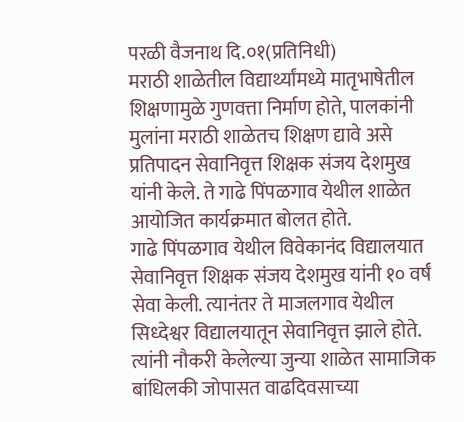परळी वैजनाथ दि.०१(प्रतिनिधी)
मराठी शाळेतील विद्यार्थ्यांमध्ये मातृभाषेतील शिक्षणामुळे गुणवत्ता निर्माण होते, पालकांनी मुलांना मराठी शाळेतच शिक्षण द्यावे असे प्रतिपादन सेवानिवृत्त शिक्षक संजय देशमुख यांनी केले. ते गाढे पिंपळगाव येथील शाळेत आयोजित कार्यक्रमात बोलत होते.
गाढे पिंपळगाव येथील विवेकानंद विद्यालयात सेवानिवृत्त शिक्षक संजय देशमुख यांनी १० वर्षं सेवा केली. त्यानंतर ते माजलगाव येथील सिध्देश्वर विद्यालयातून सेवानिवृत्त झाले होते. त्यांनी नौकरी केलेल्या जुन्या शाळेत सामाजिक बांधिलकी जोपासत वाढदिवसाच्या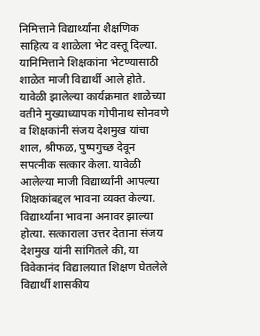निमित्ताने विद्यार्थ्यांना शैक्षणिक साहित्य व शाळेला भेट वस्तू दिल्या. यानिमित्ताने शिक्षकांना भेटण्यासाठी शाळेत माजी विद्यार्थी आले होते. यावेळी झालेल्या कार्यक्रमात शाळेच्या वतीने मुख्याध्यापक गोपीनाथ सोनवणे व शिक्षकांनी संजय देशमुख यांचा शाल, श्रीफळ, पुष्पगुच्छ देवून सपत्नीक सत्कार केला. यावेळी आलेल्या माजी विद्यार्थ्यांनी आपल्या शिक्षकांबद्दल भावना व्यक्त केल्या. विद्यार्थ्यांना भावना अनावर झाल्या होत्या. सत्काराला उत्तर देताना संजय देशमुख यांनी सांगितले की, या विवेकानंद विद्यालयात शिक्षण घेतलेले विद्यार्थी शासकीय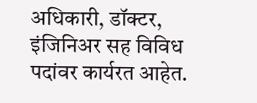अधिकारी, डॉक्टर, इंजिनिअर सह विविध पदांवर कार्यरत आहेत.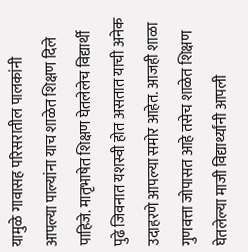यामुळे गावासह परिसरातील पालकांनी आपल्या पाल्यांना याच शाळेत शिक्षण दिले पाहिजे. मातृभाषेत शिक्षण घेतलेलेच विद्यार्थी पुढे जिवनात यशस्वी होत असतात याची अनेक उदाहरणे आपल्या समोर आहेत. आजही शाळा गुणवत्ता जोपासत आहे तसेच शाळेत शिक्षण घेतलेल्या माजी विद्यार्थ्यांनी आपली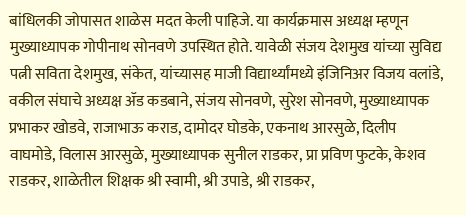बांधिलकी जोपासत शाळेस मदत केली पाहिजे. या कार्यक्रमास अध्यक्ष म्हणून मुख्याध्यापक गोपीनाथ सोनवणे उपस्थित होते. यावेळी संजय देशमुख यांच्या सुविद्य पत्नी सविता देशमुख, संकेत, यांच्यासह माजी विद्यार्थ्यांमध्ये इंजिनिअर विजय वलांडे, वकील संघाचे अध्यक्ष ॲड कडबाने, संजय सोनवणे, सुरेश सोनवणे, मुख्याध्यापक प्रभाकर खोडवे, राजाभाऊ कराड, दामोदर घोडके, एकनाथ आरसुळे, दिलीप वाघमोडे, विलास आरसुळे, मुख्याध्यापक सुनील राडकर, प्रा प्रविण फुटके, केशव राडकर, शाळेतील शिक्षक श्री स्वामी, श्री उपाडे, श्री राडकर,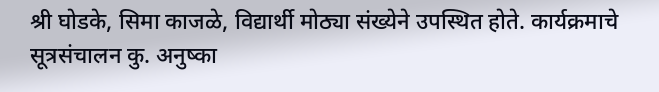श्री घोडके, सिमा काजळे, विद्यार्थी मोठ्या संख्येने उपस्थित होते. कार्यक्रमाचे सूत्रसंचालन कु. अनुष्का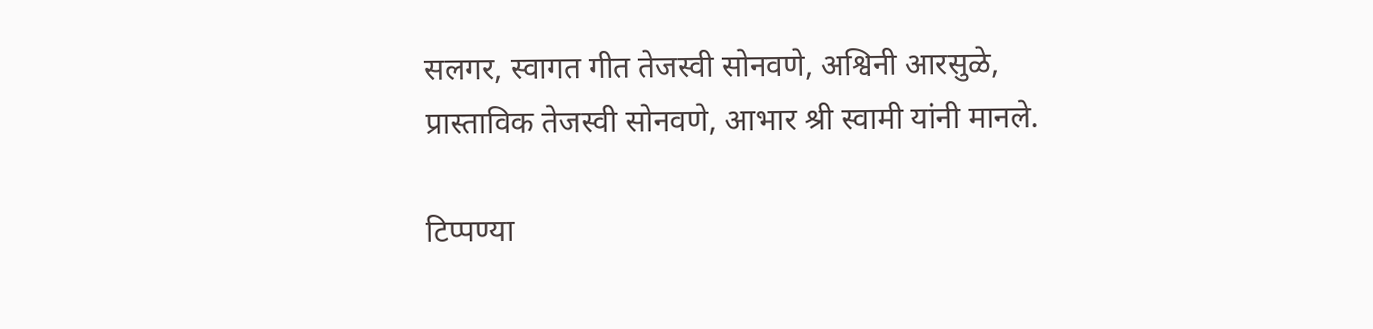सलगर, स्वागत गीत तेजस्वी सोनवणे, अश्विनी आरसुळे, प्रास्ताविक तेजस्वी सोनवणे, आभार श्री स्वामी यांनी मानले.

टिप्पण्या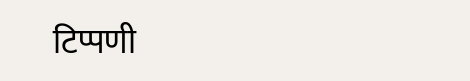टिप्पणी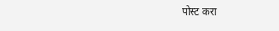पोस्ट करा